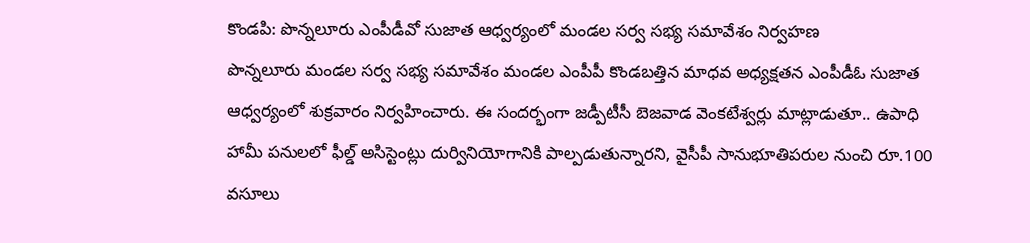కొండపి: పొన్నలూరు ఎంపీడీవో సుజాత ఆధ్వర్యంలో మండల సర్వ సభ్య సమావేశం నిర్వహణ
పొన్నలూరు మండల సర్వ సభ్య సమావేశం మండల ఎంపీపీ కొండబత్తిన మాధవ అధ్యక్షతన ఎంపీడీఓ సుజాత ఆధ్వర్యంలో శుక్రవారం నిర్వహించారు. ఈ సందర్భంగా జడ్పీటీసీ బెజవాడ వెంకటేశ్వర్లు మాట్లాడుతూ.. ఉపాధి హామీ పనులలో ఫీల్డ్ అసిస్టెంట్లు దుర్వినియోగానికి పాల్పడుతున్నారని, వైసీపీ సానుభూతిపరుల నుంచి రూ.100 వసూలు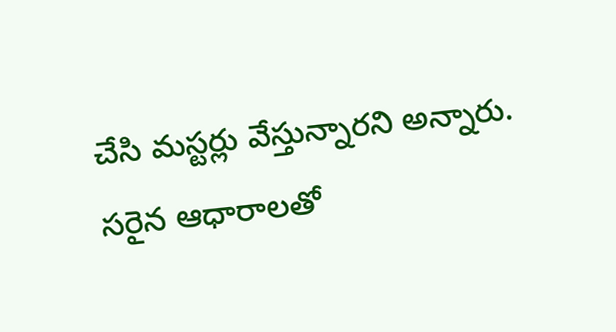చేసి మస్టర్లు వేస్తున్నారని అన్నారు. సరైన ఆధారాలతో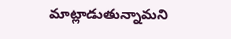మాట్లాడుతున్నామని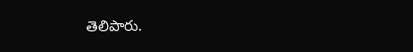తెలిపారు.